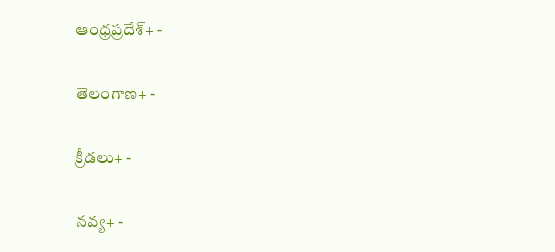ఆంధ్రప్రదేశ్+ -

తెలంగాణ+ -

క్రీడలు+ -

నవ్య+ -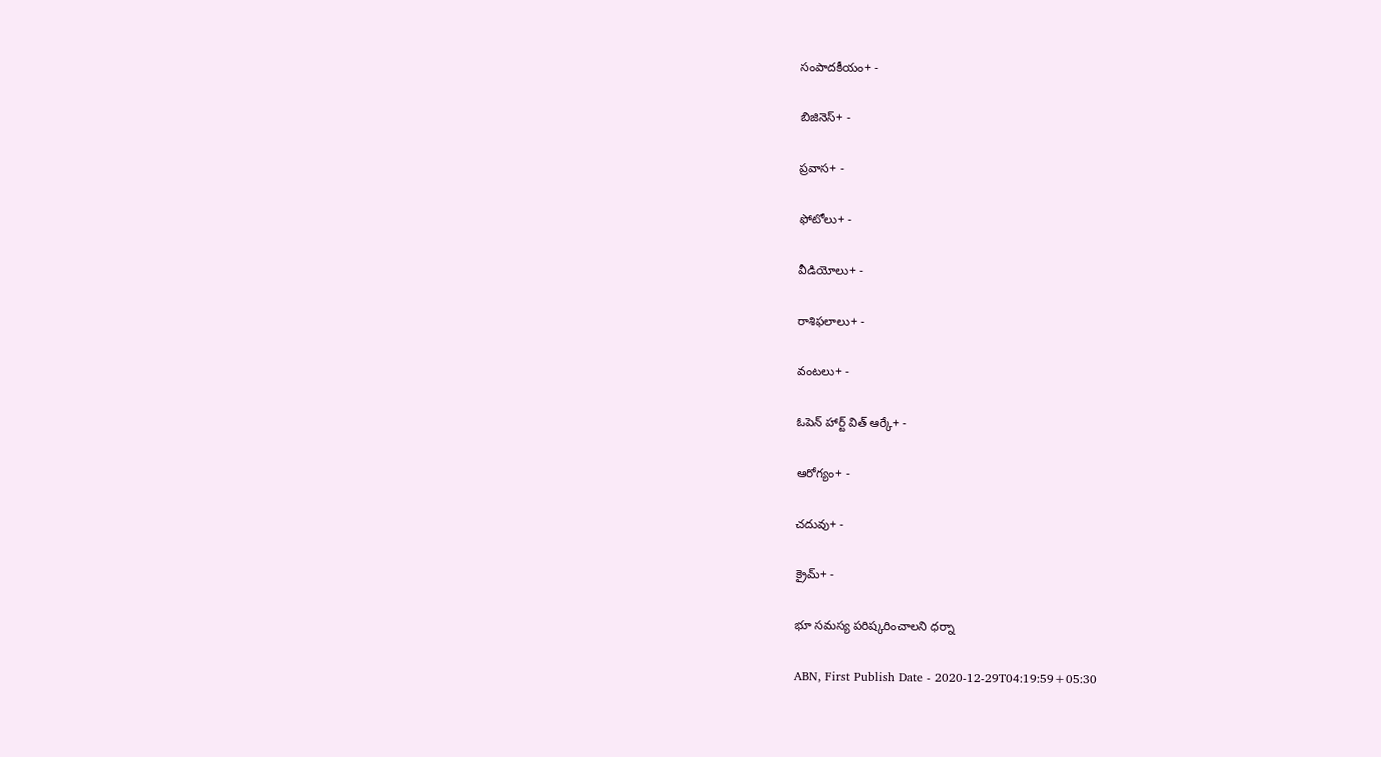సంపాదకీయం+ -

బిజినెస్+ -

ప్రవాస+ -

ఫోటోలు+ -

వీడియోలు+ -

రాశిఫలాలు+ -

వంటలు+ -

ఓపెన్ హార్ట్ విత్ ఆర్కే+ -

ఆరోగ్యం+ -

చదువు+ -

క్రైమ్+ -

భూ సమస్య పరిష్కరించాలని ధర్నా

ABN, First Publish Date - 2020-12-29T04:19:59+05:30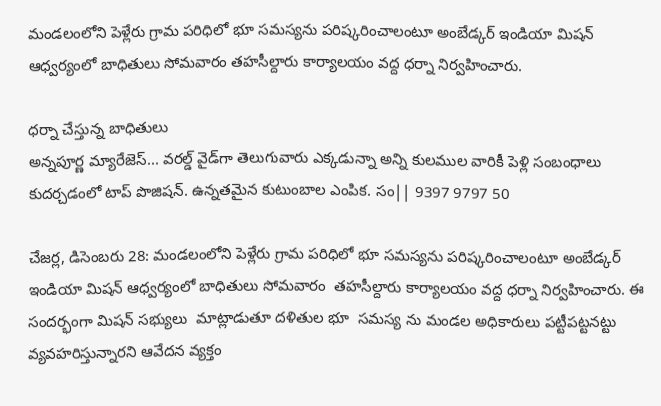మండలంలోని పెళ్లేరు గ్రామ పరిధిలో భూ సమస్యను పరిష్కరించాలంటూ అంబేడ్కర్‌ ఇండియా మిషన్‌ ఆధ్వర్యంలో బాధితులు సోమవారం తహసీల్దారు కార్యాలయం వద్ద ధర్నా నిర్వహించారు.

ధర్నా చేస్తున్న బాధితులు
అన్నపూర్ణ మ్యారేజెస్... వరల్డ్ వైడ్‌గా తెలుగువారు ఎక్కడున్నా అన్ని కులముల వారికీ పెళ్లి సంబంధాలు కుదర్చడంలో టాప్ పొజిషన్. ఉన్నతమైన కుటుంబాల ఎంపిక. సం|| 9397 9797 50

చేజర్ల, డిసెంబరు 28: మండలంలోని పెళ్లేరు గ్రామ పరిధిలో భూ సమస్యను పరిష్కరించాలంటూ అంబేడ్కర్‌ ఇండియా మిషన్‌ ఆధ్వర్యంలో బాధితులు సోమవారం  తహసీల్దారు కార్యాలయం వద్ద ధర్నా నిర్వహించారు. ఈ సందర్భంగా మిషన్‌ సభ్యులు  మాట్లాడుతూ దళితుల భూ  సమస్య ను మండల అధికారులు పట్టీపట్టనట్టు వ్యవహరిస్తున్నారని ఆవేదన వ్యక్తం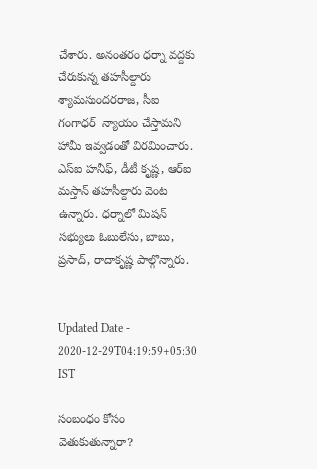చేశారు. అనంతరం ధర్నా వద్దకు చేరుకున్న తహసీల్దారు శ్యామసుందరరాజ, సీఐ గంగాధర్‌  న్యాయం చేస్తామని హామీ ఇవ్వడంతో విరమించారు. ఎస్‌ఐ హనీఫ్‌, డీటీ కృష్ణ, ఆర్‌ఐ మస్తాన్‌ తహసీల్దారు వెంట ఉన్నారు. ధర్నాలో మిషన్‌ సభ్యులు ఓబులేసు, బాబు, ప్రసాద్‌, రాదాకృష్ణ పాల్గొన్నారు.


Updated Date - 2020-12-29T04:19:59+05:30 IST

సంబంధం కోసం వెతుకుతున్నారా?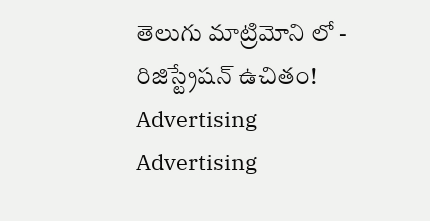తెలుగు మాట్రిమోని లో - రిజిస్ట్రేషన్ ఉచితం!
Advertising
Advertising